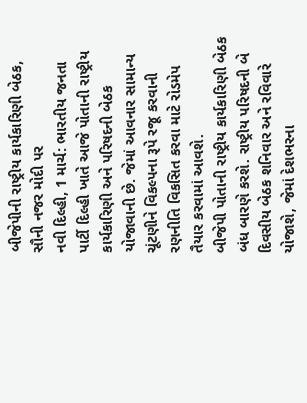બીજેપીની રાષ્ટ્રીય કાર્યકારિણી બેઠક, સૌની નજર મોદી પર
નવી દિલ્હી, 1 માર્ચ: ભારતીય જનતા પાર્ટી દિલ્હી ખાતે આજે પોતાની રાષ્ટ્રીય કાર્યકારિણી અને પરિષદની બેઠક યોજાવાની છે. જેમાં આવનાર સામાન્ય ચૂંટણીને વિકલ્પના રૂપે રજૂ કરવાની રણનીતિ વિકસિત કરવા માટે રોડમેપ તૈયાર કરવામાં આવશે.
બીજેપી પોતાની રાષ્ટ્રીય કાર્યકારિણી બેઠક બંધ બારણે કરશે. રાષ્ટ્રીય પરિષદની બે દિવસીય બેઠક શનિવાર અને રવિવારે યોજાશે, જેમાં દેશભરના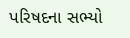પરિષદના સભ્યો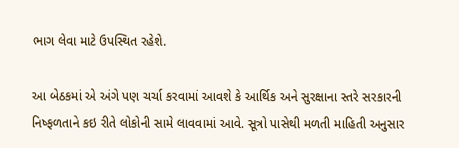ભાગ લેવા માટે ઉપસ્થિત રહેશે.

આ બેઠકમાં એ અંગે પણ ચર્ચા કરવામાં આવશે કે આર્થિક અને સુરક્ષાના સ્તરે સરકારની નિષ્ફળતાને કઇ રીતે લોકોની સામે લાવવામાં આવે. સૂત્રો પાસેથી મળતી માહિતી અનુસાર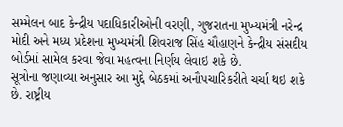સમ્મેલન બાદ કેન્દ્રીય પદાધિકારીઓની વરણી, ગુજરાતના મુખ્યમંત્રી નરેન્દ્ર મોદી અને મધ્ય પ્રદેશના મુખ્યમંત્રી શિવરાજ સિંહ ચૌહાણને કેન્દ્રીય સંસદીય બોર્ડમાં સામેલ કરવા જેવા મહત્વના નિર્ણય લેવાઇ શકે છે.
સૂત્રોના જણાવ્યા અનુસાર આ મુદ્દે બેઠકમાં અનૌપચારિકરીતે ચર્ચા થઇ શકે છે. રાષ્ટ્રીય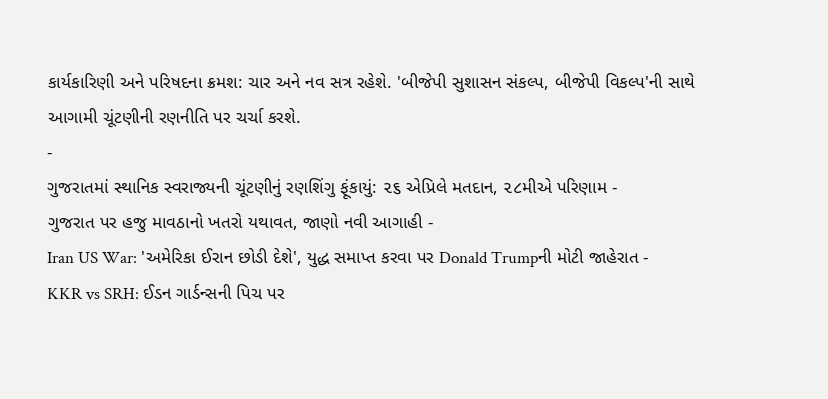કાર્યકારિણી અને પરિષદના ક્રમશ: ચાર અને નવ સત્ર રહેશે. 'બીજેપી સુશાસન સંકલ્પ, બીજેપી વિકલ્પ'ની સાથે આગામી ચૂંટણીની રણનીતિ પર ચર્ચા કરશે.
-
ગુજરાતમાં સ્થાનિક સ્વરાજ્યની ચૂંટણીનું રણશિંગુ ફૂંકાયું: ૨૬ એપ્રિલે મતદાન, ૨૮મીએ પરિણામ -
ગુજરાત પર હજુ માવઠાનો ખતરો યથાવત, જાણો નવી આગાહી -
Iran US War: 'અમેરિકા ઈરાન છોડી દેશે', યુદ્ધ સમાપ્ત કરવા પર Donald Trumpની મોટી જાહેરાત -
KKR vs SRH: ઈડન ગાર્ડન્સની પિચ પર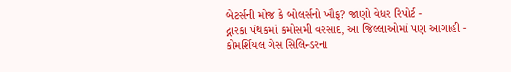બેટર્સની મોજ કે બોલર્સનો ખૌફ? જાણો વેધર રિપોર્ટ -
દ્નારકા પંથકમાં કમોસમી વરસાદ, આ જિલ્લાઓમાં પણ આગાહી -
કોમર્શિયલ ગેસ સિલિન્ડરના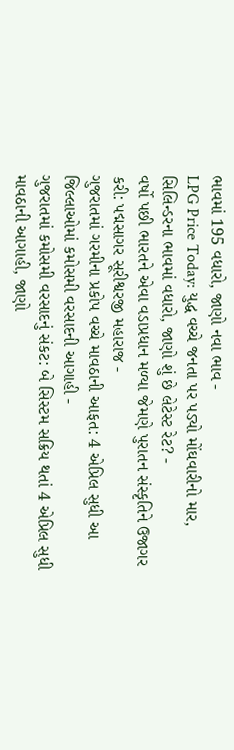ભાવમાં 195 વધારો, જાણો નવા ભાવ -
LPG Price Today: યુદ્ધ વચ્ચે જનતા પર પડ્યો મોંઘવારીનો માર, સિલિન્ડરના ભાવમાં વધારો, જાણો શું છે લેટેસ્ટ રેટ? -
વર્ષો પછી ભારતને એવા વડાપ્રધાન મળ્યા જેમણે પુરાતન સંસ્કૃતિને ઉજાગર કરી: પદ્મસાગર સૂરીશ્વરજી મહારાજ -
ગુજરાતમાં ગરમીના પ્રકોપ વચ્ચે માવઠાની આફત: 4 એપ્રિલ સુધી આ જિલ્લાઓમાં કમોસમી વરસાદની આગાહી -
ગુજરાતમાં કમોસમી વરસાદનું સંકટ: બે સિસ્ટમ સક્રિય થતાં 4 એપ્રિલ સુધી માવઠાની આગાહી, જાણો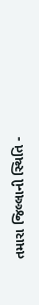તમારા જિલ્લાની સ્થિતિ -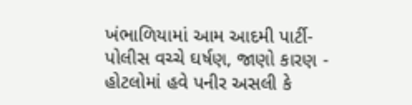ખંભાળિયામાં આમ આદમી પાર્ટી-પોલીસ વચ્ચે ઘર્ષણ, જાણો કારણ -
હોટલોમાં હવે પનીર અસલી કે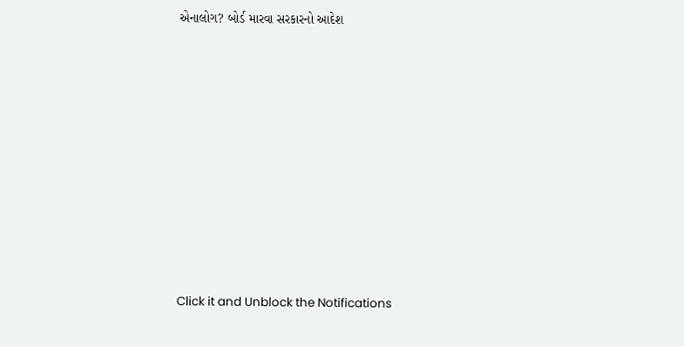એનાલોગ? બોર્ડ મારવા સરકારનો આદેશ










Click it and Unblock the Notifications